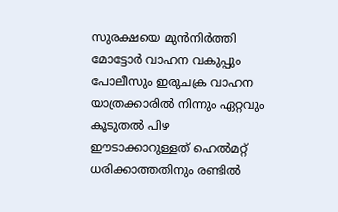സുരക്ഷയെ മുൻനിർത്തി മോട്ടോർ വാഹന വകുപ്പും പോലീസും ഇരുചക്ര വാഹന യാത്രക്കാരില്‍ നിന്നും ഏറ്റവും കൂടുതല്‍ പിഴ ഈടാക്കാറുള്ളത് ഹെല്‍മറ്റ് ധരിക്കാത്തതിനും രണ്ടില്‍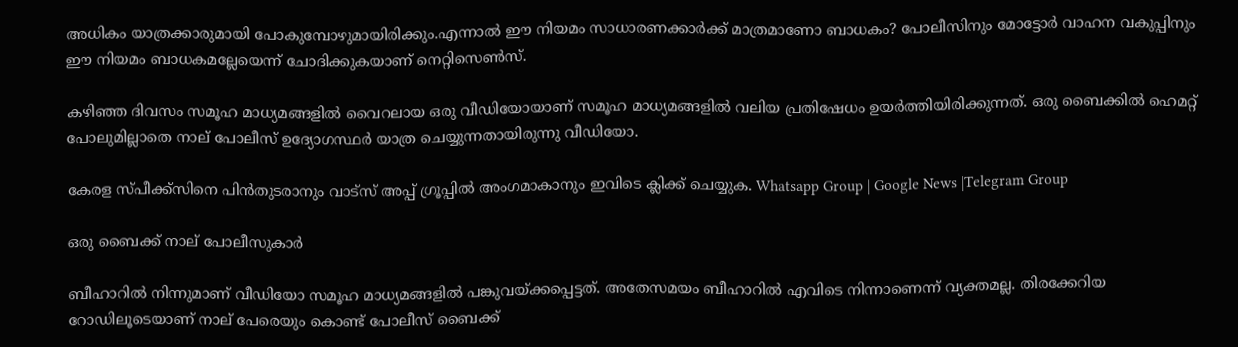അധികം യാത്രക്കാരുമായി പോകുമ്പോഴുമായിരിക്കും.എന്നാല്‍ ഈ നിയമം സാധാരണക്കാർക്ക് മാത്രമാണോ ബാധകം? പോലീസിനും മോട്ടോർ വാഹന വകുപ്പിനും ഈ നിയമം ബാധകമല്ലേയെന്ന് ചോദിക്കുകയാണ് നെറ്റിസെണ്‍സ്.

കഴിഞ്ഞ ദിവസം സമൂഹ മാധ്യമങ്ങളില്‍ വൈറലായ ഒരു വീഡിയോയാണ് സമൂഹ മാധ്യമങ്ങളില്‍ വലിയ പ്രതിഷേധം ഉയർത്തിയിരിക്കുന്നത്. ഒരു ബൈക്കില്‍ ഹെമറ്റ് പോലുമില്ലാതെ നാല് പോലീസ് ഉദ്യോഗസ്ഥർ യാത്ര ചെയ്യുന്നതായിരുന്നു വീഡിയോ.

കേരള സ്പീക്ക്സിനെ പിൻതുടരാനും വാട്സ് അപ്പ് ഗ്രൂപ്പിൽ അംഗമാകാനും ഇവിടെ ക്ലിക്ക് ചെയ്യുക. Whatsapp Group | Google News |Telegram Group

ഒരു ബൈക്ക് നാല് പോലീസുകാർ

ബീഹാറില്‍ നിന്നുമാണ് വീഡിയോ സമൂഹ മാധ്യമങ്ങളില്‍ പങ്കുവയ്ക്കപ്പെട്ടത്. അതേസമയം ബീഹാറില്‍ എവിടെ നിന്നാണെന്ന് വ്യക്തമല്ല. തിരക്കേറിയ റോഡിലൂടെയാണ് നാല് പേരെയും കൊണ്ട് പോലീസ് ബൈക്ക്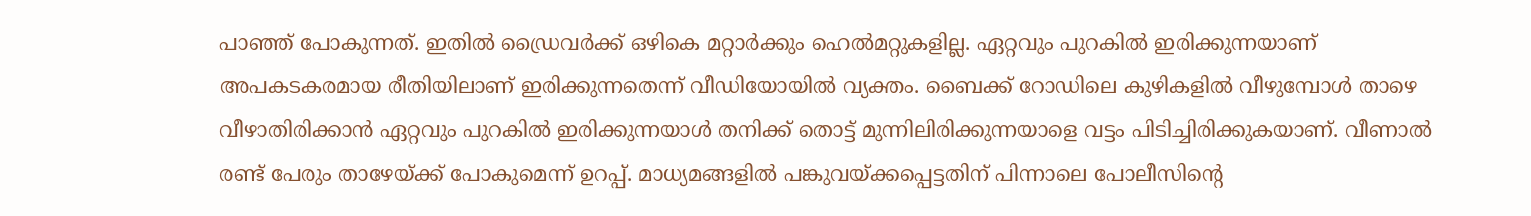പാഞ്ഞ് പോകുന്നത്. ഇതില്‍ ഡ്രൈവർക്ക് ഒഴികെ മറ്റാർക്കും ഹെല്‍മറ്റുകളില്ല. ഏറ്റവും പുറകില്‍ ഇരിക്കുന്നയാണ് അപകടകരമായ രീതിയിലാണ് ഇരിക്കുന്നതെന്ന് വീഡിയോയില്‍ വ്യക്തം. ബൈക്ക് റോഡിലെ കുഴികളില്‍ വീഴുമ്പോള്‍ താഴെ വീഴാതിരിക്കാൻ ഏറ്റവും പുറകില്‍ ഇരിക്കുന്നയാള്‍ തനിക്ക് തൊട്ട് മുന്നിലിരിക്കുന്നയാളെ വട്ടം പിടിച്ചിരിക്കുകയാണ്. വീണാല്‍ രണ്ട് പേരും താഴേയ്ക്ക് പോകുമെന്ന് ഉറപ്പ്. മാധ്യമങ്ങളില്‍ പങ്കുവയ്ക്കപ്പെട്ടതിന് പിന്നാലെ പോലീസിന്‍റെ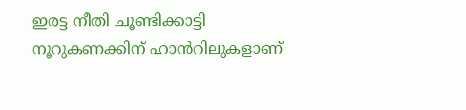ഇരട്ട നീതി ചൂണ്ടിക്കാട്ടി നൂറുകണക്കിന് ഹാൻറിലുകളാണ്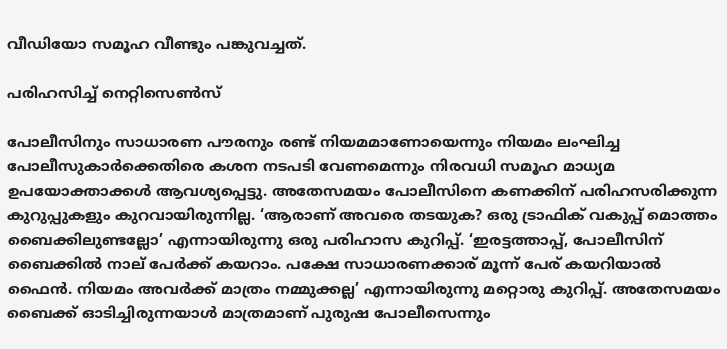വീഡിയോ സമൂഹ വീണ്ടും പങ്കുവച്ചത്.

പരിഹസിച്ച്‌ നെറ്റിസെണ്‍സ്

പോലീസിനും സാധാരണ പൗരനും രണ്ട് നിയമമാണോയെന്നും നിയമം ലംഘിച്ച പോലീസുകാർക്കെതിരെ ക‍ശന നടപടി വേണമെന്നും നിരവധി സമൂഹ മാധ്യമ ഉപയോക്താക്കള്‍ ആവശ്യപ്പെട്ടു. അതേസമയം പോലീസിനെ കണക്കിന് പരിഹസരിക്കുന്ന കുറുപ്പുകളും കുറവായിരുന്നില്ല. ‘ആരാണ് അവരെ തടയുക? ഒരു ട്രാഫിക് വകുപ്പ് മൊത്തം ബൈക്കിലുണ്ടല്ലോ’ എന്നായിരുന്നു ഒരു പരിഹാസ കുറിപ്പ്. ‘ഇരട്ടത്താപ്പ്, പോലീസിന് ബൈക്കില്‍ നാല് പേർക്ക് കയറാം. പക്ഷേ സാധാരണക്കാര് മൂന്ന് പേര് കയറിയാല്‍ ഫൈൻ. നിയമം അവർക്ക് മാത്രം നമ്മുക്കല്ല’ എന്നായിരുന്നു മറ്റൊരു കുറിപ്പ്. അതേസമയം ബൈക്ക് ഓടിച്ചിരുന്നയാള്‍ മാത്രമാണ് പുരുഷ പോലീസെന്നും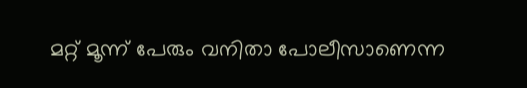മറ്റ് മൂന്ന് പേരും വനിതാ പോലീസാണെന്ന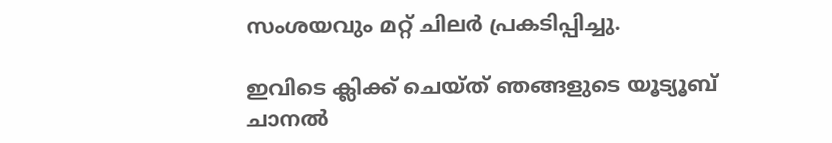സംശയവും മറ്റ് ചിലർ പ്രകടിപ്പിച്ചു.

ഇവിടെ ക്ലിക്ക് ചെയ്ത് ഞങ്ങളുടെ യൂട്യൂബ് ചാനൽ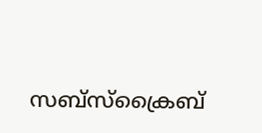സബ്സ്ക്രൈബ്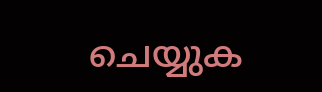ചെയ്യുക